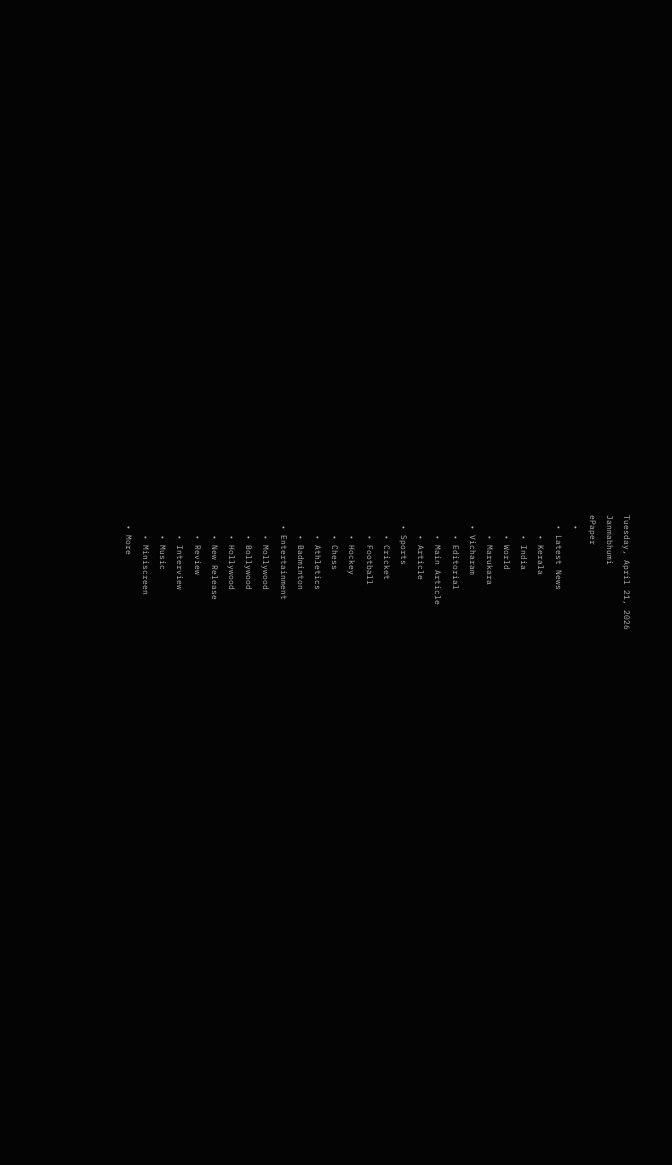Tuesday, April 21, 2026
Janmabhumi
ePaper
  •
  • Latest News
    • Kerala
    • India
    • World
    • Marukara
  • Vicharam
    • Editorial
    • Main Article
    • Article
  • Sports
    • Cricket
    • Football
    • Hockey
    • Chess
    • Athletics
    • Badminton
  • Entertainment
    • Mollywood
    • Bollywood
    • Hollywood
    • New Release
    • Review
    • Interview
    • Music
    • Miniscreen
  • More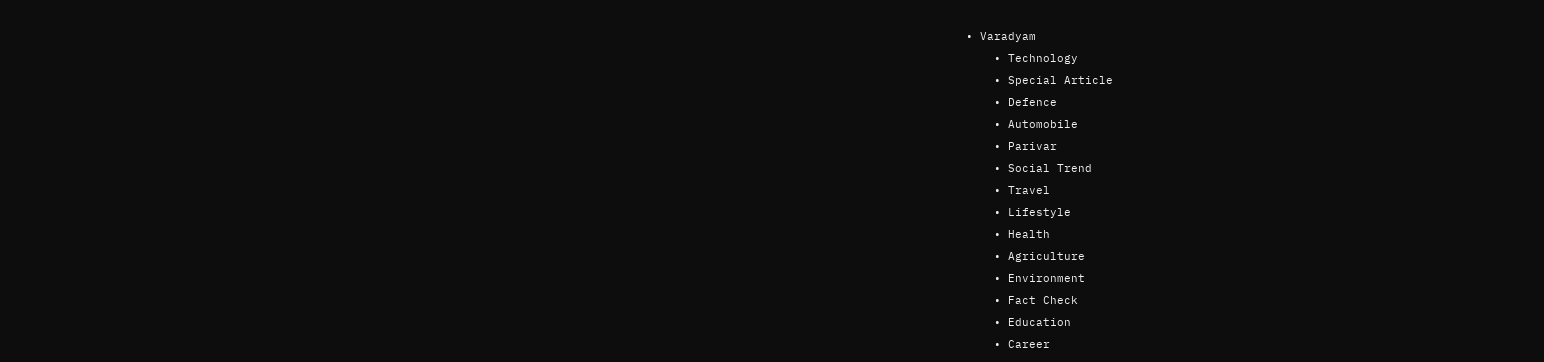• Varadyam
    • Technology
    • Special Article
    • Defence
    • Automobile
    • Parivar
    • Social Trend
    • Travel
    • Lifestyle
    • Health
    • Agriculture
    • Environment
    • Fact Check
    • Education
    • Career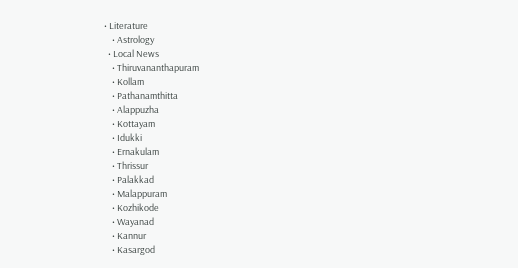• Literature
    • Astrology
  • Local News
    • Thiruvananthapuram
    • Kollam
    • Pathanamthitta
    • Alappuzha
    • Kottayam
    • Idukki
    • Ernakulam
    • Thrissur
    • Palakkad
    • Malappuram
    • Kozhikode
    • Wayanad
    • Kannur
    • Kasargod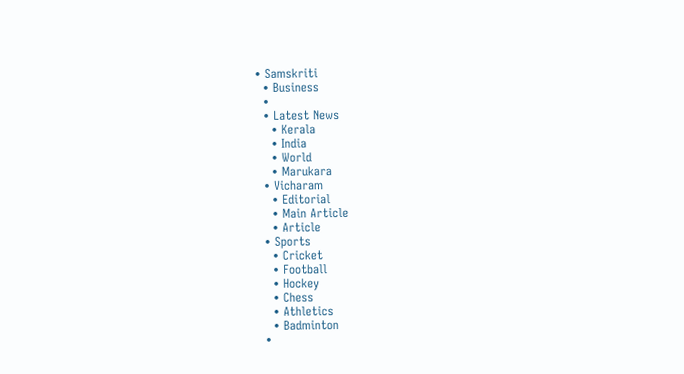• Samskriti
  • Business
  •
  • Latest News
    • Kerala
    • India
    • World
    • Marukara
  • Vicharam
    • Editorial
    • Main Article
    • Article
  • Sports
    • Cricket
    • Football
    • Hockey
    • Chess
    • Athletics
    • Badminton
  •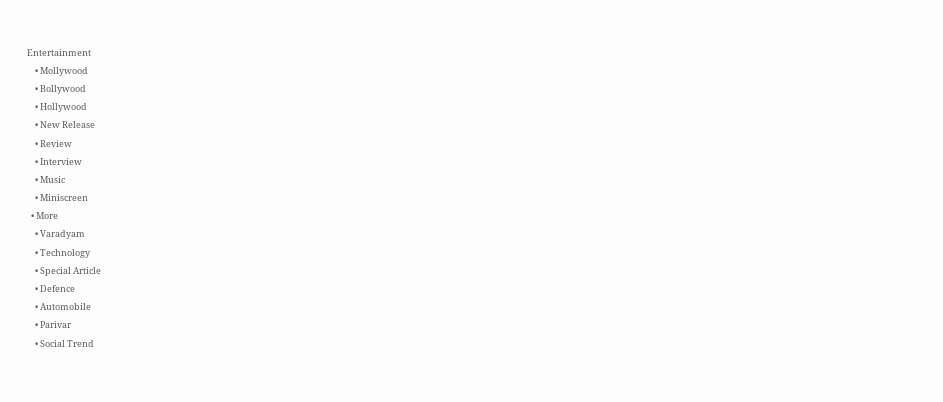Entertainment
    • Mollywood
    • Bollywood
    • Hollywood
    • New Release
    • Review
    • Interview
    • Music
    • Miniscreen
  • More
    • Varadyam
    • Technology
    • Special Article
    • Defence
    • Automobile
    • Parivar
    • Social Trend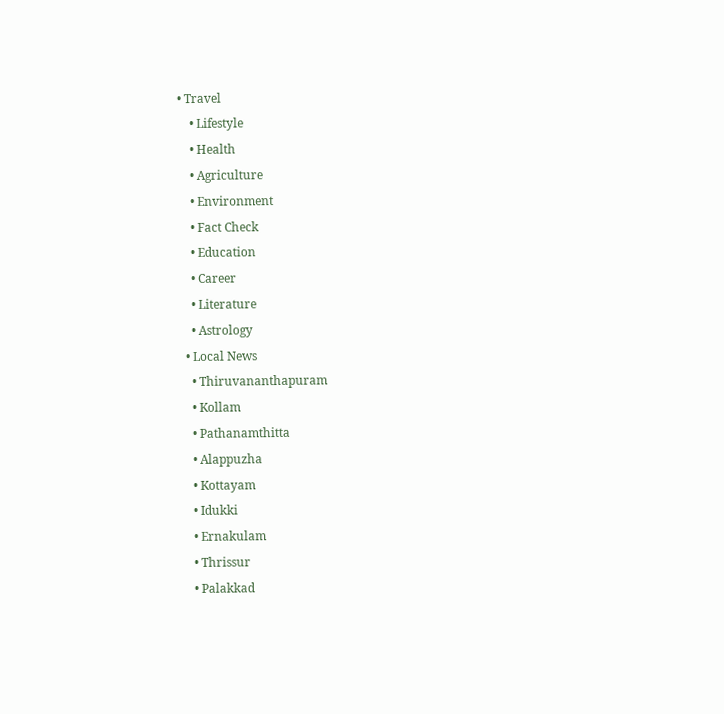• Travel
    • Lifestyle
    • Health
    • Agriculture
    • Environment
    • Fact Check
    • Education
    • Career
    • Literature
    • Astrology
  • Local News
    • Thiruvananthapuram
    • Kollam
    • Pathanamthitta
    • Alappuzha
    • Kottayam
    • Idukki
    • Ernakulam
    • Thrissur
    • Palakkad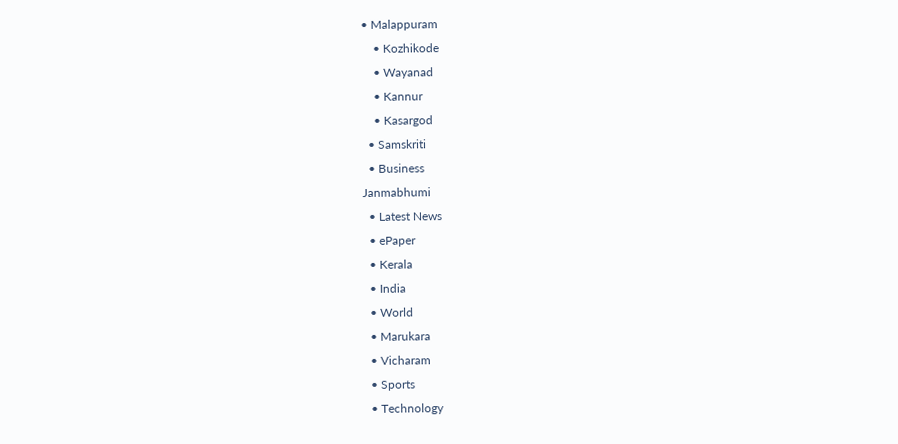• Malappuram
    • Kozhikode
    • Wayanad
    • Kannur
    • Kasargod
  • Samskriti
  • Business
Janmabhumi
  • Latest News
  • ePaper
  • Kerala
  • India
  • World
  • Marukara
  • Vicharam
  • Sports
  • Technology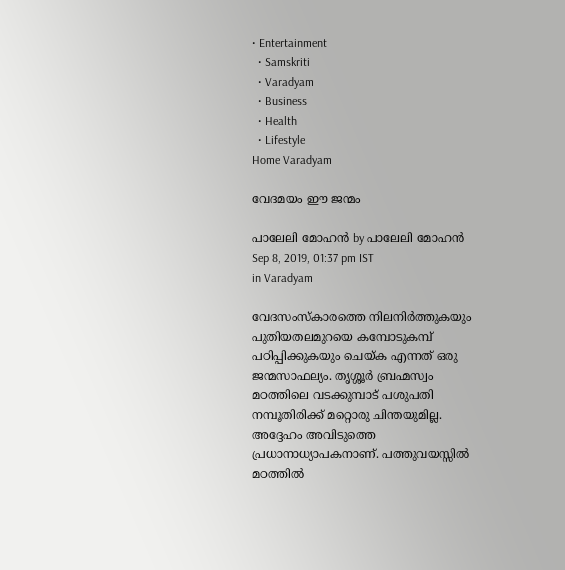• Entertainment
  • Samskriti
  • Varadyam
  • Business
  • Health
  • Lifestyle
Home Varadyam

വേദമയം ഈ ജന്മം

പാലേലി മോഹന്‍ by പാലേലി മോഹന്‍
Sep 8, 2019, 01:37 pm IST
in Varadyam

വേദസംസ്‌കാരത്തെ നിലനിര്‍ത്തുകയും പുതിയതലമുറയെ കമ്പോടുകമ്പ് പഠിപ്പിക്കുകയും ചെയ്‌ക എന്നത് ഒരു ജന്മസാഫല്യം. തൃശ്ശൂര്‍ ബ്രഹ്മസ്വം മഠത്തിലെ വടക്കുമ്പാട് പശുപതി നമ്പൂതിരിക്ക് മറ്റൊരു ചിന്തയുമില്ല. അദ്ദേഹം അവിടുത്തെ പ്രധാനാധ്യാപകനാണ്. പത്തുവയസ്സില്‍ മഠത്തില്‍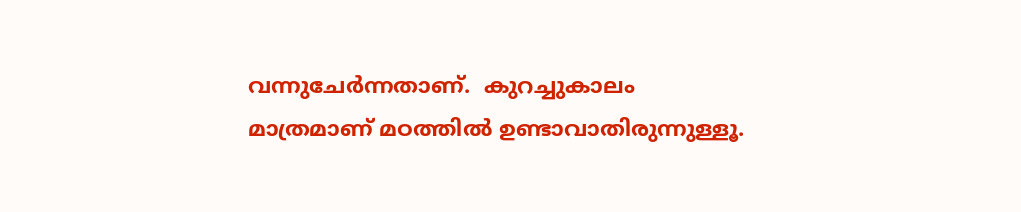വന്നുചേര്‍ന്നതാണ്.  കുറച്ചുകാലം മാത്രമാണ് മഠത്തില്‍ ഉണ്ടാവാതിരുന്നുള്ളൂ.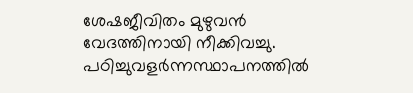ശേഷജീവിതം മുഴുവന്‍ വേദത്തിനായി നീക്കിവച്ചു. പഠിച്ചുവളര്‍ന്നസ്ഥാപനത്തില്‍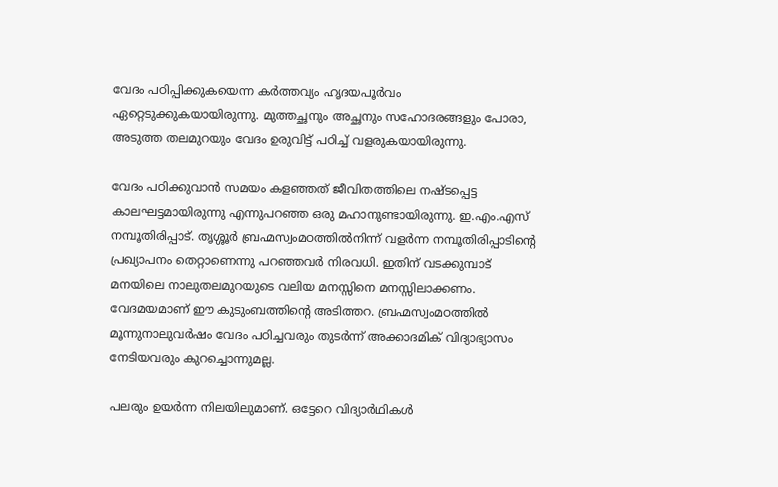വേദം പഠിപ്പിക്കുകയെന്ന കര്‍ത്തവ്യം ഹൃദയപൂര്‍വം ഏറ്റെടുക്കുകയായിരുന്നു. മുത്തച്ഛനും അച്ഛനും സഹോദരങ്ങളും പോരാ, അടുത്ത തലമുറയും വേദം ഉരുവിട്ട് പഠിച്ച് വളരുകയായിരുന്നു.

വേദം പഠിക്കുവാന്‍ സമയം കളഞ്ഞത് ജീവിതത്തിലെ നഷ്ടപ്പെട്ട കാലഘട്ടമായിരുന്നു എന്നുപറഞ്ഞ ഒരു മഹാനുണ്ടായിരുന്നു. ഇ.എം.എസ് നമ്പൂതിരിപ്പാട്. തൃശ്ശൂര്‍ ബ്രഹ്മസ്വംമഠത്തില്‍നിന്ന് വളര്‍ന്ന നമ്പൂതിരിപ്പാടിന്റെ പ്രഖ്യാപനം തെറ്റാണെന്നു പറഞ്ഞവര്‍ നിരവധി. ഇതിന് വടക്കുമ്പാട് മനയിലെ നാലുതലമുറയുടെ വലിയ മനസ്സിനെ മനസ്സിലാക്കണം. വേദമയമാണ് ഈ കുടുംബത്തിന്റെ അടിത്തറ. ബ്രഹ്മസ്വംമഠത്തില്‍ മൂന്നുനാലുവര്‍ഷം വേദം പഠിച്ചവരും തുടര്‍ന്ന് അക്കാദമിക് വിദ്യാഭ്യാസം നേടിയവരും കുറച്ചൊന്നുമല്ല.

പലരും ഉയര്‍ന്ന നിലയിലുമാണ്. ഒട്ടേറെ വിദ്യാര്‍ഥികള്‍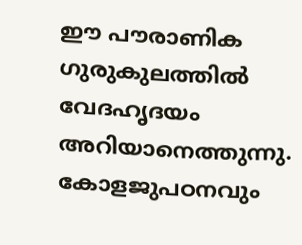ഈ പൗരാണിക ഗുരുകുലത്തില്‍ വേദഹൃദയം അറിയാനെത്തുന്നു. കോളജുപഠനവും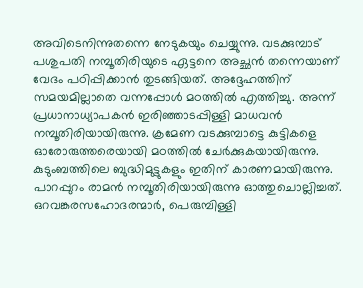അവിടെനിന്നുതന്നെ നേടുകയും ചെയ്യുന്നു. വടക്കുമ്പാട് പശുപതി നമ്പൂതിരിയുടെ ഏട്ടനെ അച്ഛന്‍ തന്നെയാണ് വേദം പഠിപ്പിക്കാന്‍ തുടങ്ങിയത്. അദ്ദേഹത്തിന് സമയമില്ലാതെ വന്നപ്പോള്‍ മഠത്തില്‍ എത്തിച്ചു. അന്ന് പ്രധാനാധ്യാപകന്‍ ഇരിഞ്ഞാടപ്പിള്ളി മാധവന്‍ നമ്പൂതിരിയായിരുന്നു. ക്രമേണ വടക്കുമ്പാട്ടെ കുട്ടികളെ ഓരോരുത്തരെയായി മഠത്തില്‍ ചേര്‍ക്കുകയായിരുന്നു. കുടുംബത്തിലെ ബുദ്ധിമുട്ടുകളും ഇതിന് കാരണമായിരുന്നു. പാറപ്പുറം രാമന്‍ നമ്പൂതിരിയായിരുന്നു ഓത്തുചൊല്ലിച്ചത്. ഒറവങ്കരസഹോദരന്മാര്‍, പെരുമ്പിള്ളി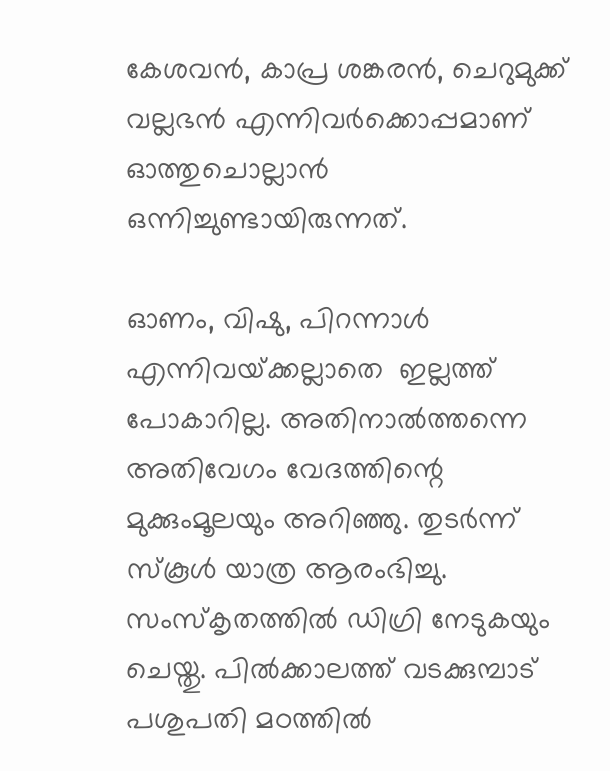കേശവന്‍, കാപ്ര ശങ്കരന്‍, ചെറുമുക്ക് വല്ലഭന്‍ എന്നിവര്‍ക്കൊപ്പമാണ് ഓത്തുചൊല്ലാന്‍ ഒന്നിച്ചുണ്ടായിരുന്നത്.

ഓണം, വിഷു, പിറന്നാള്‍ എന്നിവയ്‌ക്കല്ലാതെ  ഇല്ലത്ത് പോകാറില്ല. അതിനാല്‍ത്തന്നെ അതിവേഗം വേദത്തിന്റെ മുക്കുംമൂലയും അറിഞ്ഞു. തുടര്‍ന്ന് സ്‌കൂള്‍ യാത്ര ആരംഭിച്ചു. സംസ്‌കൃതത്തില്‍ ഡിഗ്രി നേടുകയും ചെയ്തു. പില്‍ക്കാലത്ത് വടക്കുമ്പാട് പശുപതി മഠത്തില്‍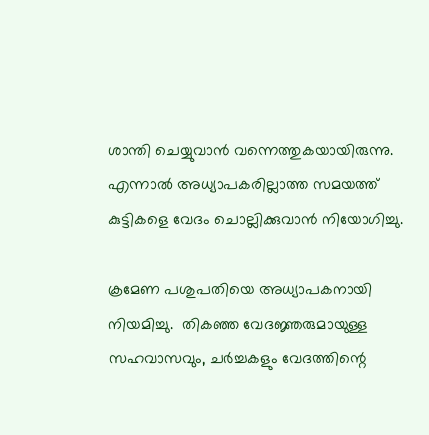ശാന്തി ചെയ്യുവാന്‍ വന്നെത്തുകയായിരുന്നു. എന്നാല്‍ അധ്യാപകരില്ലാത്ത സമയത്ത് കുട്ടികളെ വേദം ചൊല്ലിക്കുവാന്‍ നിയോഗിച്ചു.

ക്രമേണ പശുപതിയെ അധ്യാപകനായി നിയമിച്ചു.  തികഞ്ഞ വേദജ്ഞരുമായുള്ള സഹവാസവും, ചര്‍ച്ചകളും വേദത്തിന്റെ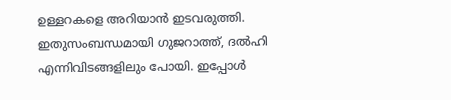ഉള്ളറകളെ അറിയാന്‍ ഇടവരുത്തി. ഇതുസംബന്ധമായി ഗുജറാത്ത്, ദല്‍ഹി എന്നിവിടങ്ങളിലും പോയി. ഇപ്പോള്‍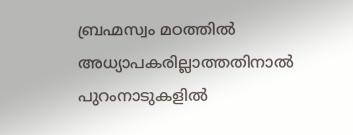ബ്രഹ്മസ്വം മഠത്തില്‍ അധ്യാപകരില്ലാത്തതിനാല്‍ പുറംനാടുകളില്‍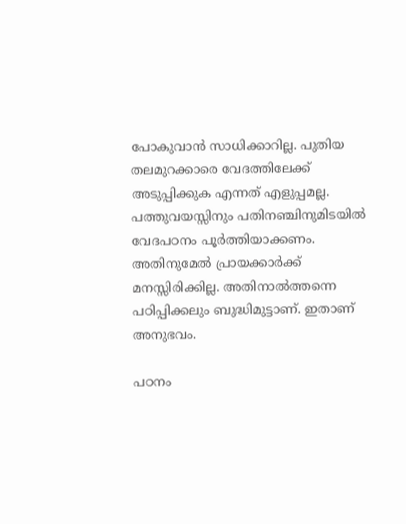പോകുവാന്‍ സാധിക്കാറില്ല. പുതിയ തലമുറക്കാരെ വേദത്തിലേക്ക് അടുപ്പിക്കുക എന്നത് എളുപ്പമല്ല. പത്തുവയസ്സിനും പതിനഞ്ചിനുമിടയില്‍ വേദപഠനം പൂര്‍ത്തിയാക്കണം. അതിനുമേല്‍ പ്രായക്കാര്‍ക്ക് മനസ്സിരിക്കില്ല. അതിനാല്‍ത്തന്നെ പഠിപ്പിക്കലും ബുദ്ധിമുട്ടാണ്. ഇതാണ് അനുഭവം.

പഠനം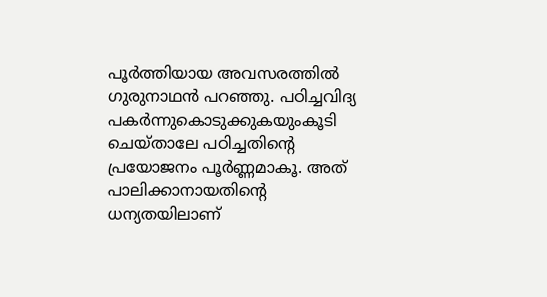പൂര്‍ത്തിയായ അവസരത്തില്‍ ഗുരുനാഥന്‍ പറഞ്ഞു. പഠിച്ചവിദ്യ പകര്‍ന്നുകൊടുക്കുകയുംകൂടി ചെയ്താലേ പഠിച്ചതിന്റെ പ്രയോജനം പൂര്‍ണ്ണമാകൂ. അത് പാലിക്കാനായതിന്റെ ധന്യതയിലാണ്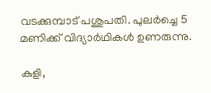വടക്കുമ്പാട് പശുപതി. പുലര്‍ച്ചെ 5 മണിക്ക് വിദ്യാര്‍ഥികള്‍ ഉണരുന്നു.

കുളി,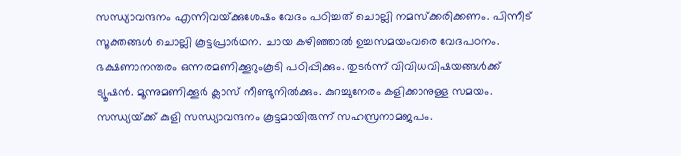സന്ധ്യാവന്ദനം എന്നിവയ്‌ക്കുശേഷം വേദം പഠിച്ചത് ചൊല്ലി നമസ്‌ക്കരിക്കണം. പിന്നീട് സൂക്തങ്ങള്‍ ചൊല്ലി കൂട്ടപ്രാര്‍ഥന. ചായ കഴിഞ്ഞാല്‍ ഉച്ചസമയംവരെ വേദപഠനം. ഭക്ഷണാനന്തരം ഒന്നരമണിക്കൂറുംകൂടി പഠിപ്പിക്കും. തുടര്‍ന്ന് വിവിധവിഷയങ്ങള്‍ക്ക് ട്യൂഷന്‍. മൂന്നുമണിക്കൂര്‍ ക്ലാസ് നീണ്ടുനില്‍ക്കും. കുറച്ചുനേരം കളിക്കാനുള്ള സമയം. സന്ധ്യയ്‌ക്ക് കുളി സന്ധ്യാവന്ദനം കൂട്ടമായിരുന്ന് സഹസ്രനാമജപം.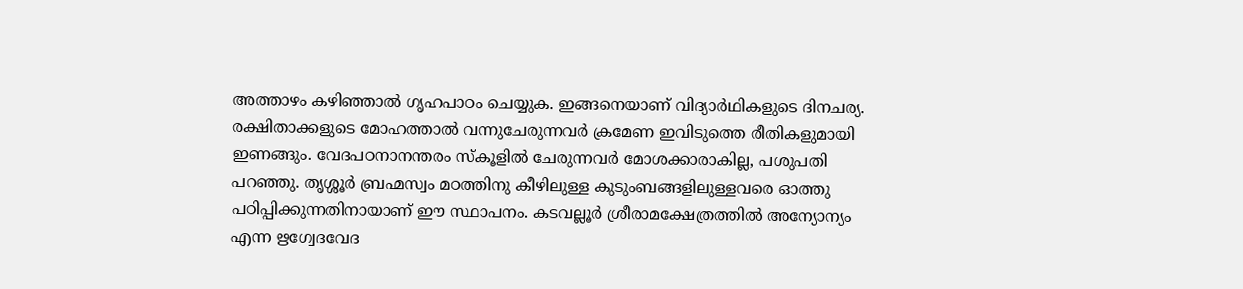അത്താഴം കഴിഞ്ഞാല്‍ ഗൃഹപാഠം ചെയ്യുക. ഇങ്ങനെയാണ് വിദ്യാര്‍ഥികളുടെ ദിനചര്യ. രക്ഷിതാക്കളുടെ മോഹത്താല്‍ വന്നുചേരുന്നവര്‍ ക്രമേണ ഇവിടുത്തെ രീതികളുമായി ഇണങ്ങും. വേദപഠനാനന്തരം സ്‌കൂളില്‍ ചേരുന്നവര്‍ മോശക്കാരാകില്ല, പശുപതി പറഞ്ഞു. തൃശ്ശൂര്‍ ബ്രഹ്മസ്വം മഠത്തിനു കീഴിലുള്ള കുടുംബങ്ങളിലുള്ളവരെ ഓത്തു പഠിപ്പിക്കുന്നതിനായാണ് ഈ സ്ഥാപനം. കടവല്ലൂര്‍ ശ്രീരാമക്ഷേത്രത്തില്‍ അന്യോന്യം എന്ന ഋഗ്വേദവേദ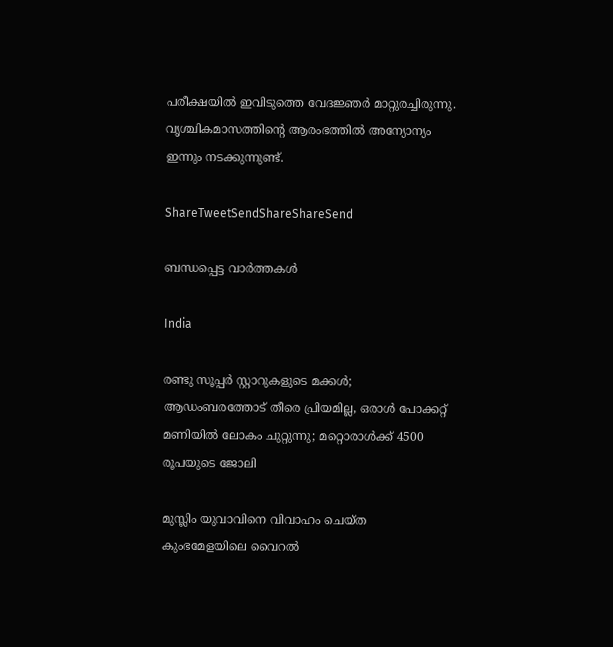പരീക്ഷയില്‍ ഇവിടുത്തെ വേദജ്ഞര്‍ മാറ്റുരച്ചിരുന്നു. വൃശ്ചികമാസത്തിന്റെ ആരംഭത്തില്‍ അന്യോന്യം ഇന്നും നടക്കുന്നുണ്ട്.

ShareTweetSendShareShareSend

ബന്ധപ്പെട്ട വാര്‍ത്തകള്‍

India

രണ്ടു സൂപ്പര്‍ സ്റ്റാറുകളുടെ മക്കള്‍; ആഡംബരത്തോട് തീരെ പ്രിയമില്ല, ഒരാള്‍ പോക്കറ്റ് മണിയില്‍ ലോകം ചുറ്റുന്നു; മറ്റൊരാള്‍ക്ക് 4500 രൂപയുടെ ജോലി

മുസ്ലിം യുവാവിനെ വിവാഹം ചെയ്ത കുംഭമേളയിലെ വൈറല്‍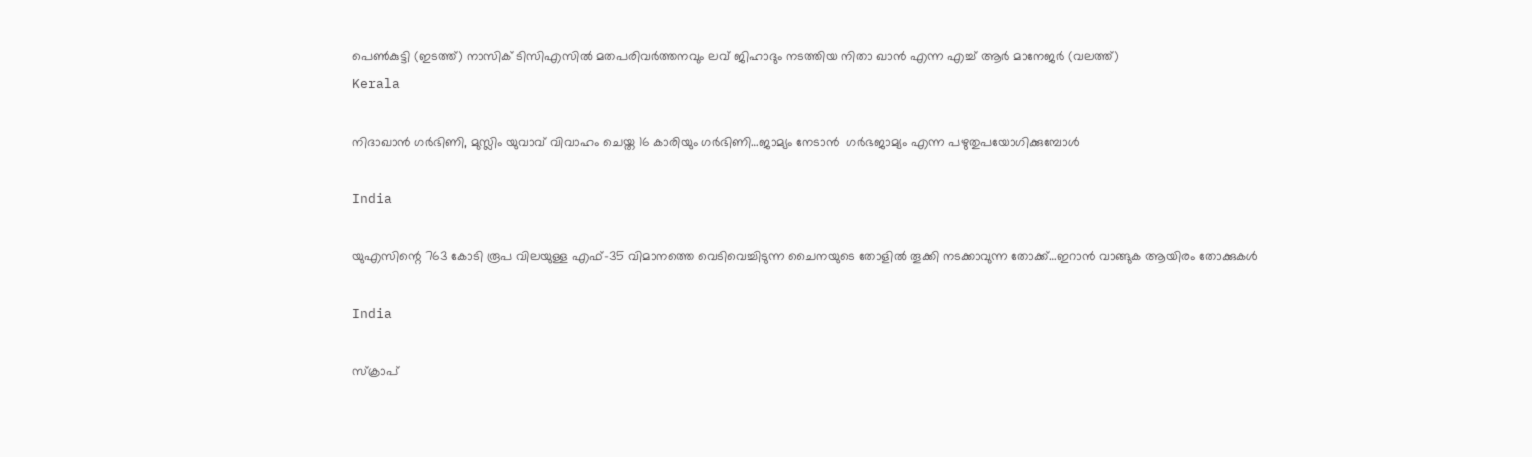പെണ്‍കുട്ടി (ഇടത്ത്) നാസിക് ടിസിഎസില്‍ മതപരിവര്‍ത്തനവും ലവ് ജിഹാദും നടത്തിയ നിതാ ഖാന്‍ എന്ന എച്ച് ആര്‍ മാനേജര്‍ (വലത്ത്)
Kerala

നിദാഖാന്‍ ഗര്‍ഭിണി, മുസ്ലിം യുവാവ് വിവാഹം ചെയ്ത 16 കാരിയും ഗര്‍ഭിണി…ജാമ്യം നേടാന്‍  ഗര്‍ഭജാമ്യം എന്ന പഴുതുപയോഗിക്കുമ്പോള്‍

India

യുഎസിന്റെ 763 കോടി രൂപ വിലയുള്ള എഫ്-35 വിമാനത്തെ വെടിവെച്ചിടുന്ന ചൈനയുടെ തോളില്‍ തൂക്കി നടക്കാവുന്ന തോക്ക്…ഇറാന്‍ വാങ്ങുക ആയിരം തോക്കുകള്‍

India

സ്ക്രാപ്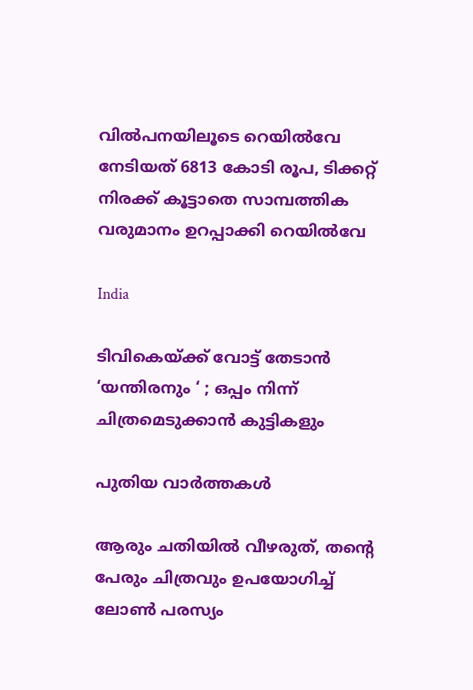വില്‍പനയിലൂടെ റെയില്‍വേ നേടിയത് 6813 കോടി രൂപ, ടിക്കറ്റ് നിരക്ക് കൂട്ടാതെ സാമ്പത്തിക വരുമാനം ഉറപ്പാക്കി റെയില്‍വേ

India

ടിവികെയ്‌ക്ക് വോട്ട് തേടാൻ ‘യന്തിരനും ‘ ; ഒപ്പം നിന്ന് ചിത്രമെടുക്കാൻ കുട്ടികളും

പുതിയ വാര്‍ത്തകള്‍

ആരും ചതിയില്‍ വീഴരുത്, തന്റെ പേരും ചിത്രവും ഉപയോഗിച്ച് ലോണ്‍ പരസ്യം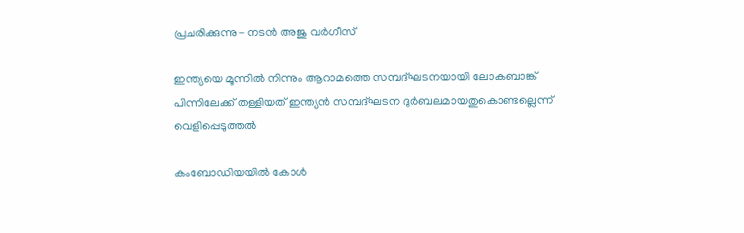പ്രചരിക്കുന്നു- നടന്‍ അജു വര്‍ഗീസ്

ഇന്ത്യയെ മൂന്നില്‍ നിന്നും ആറാമത്തെ സമ്പദ്ഘടനയായി ലോകബാങ്ക് പിന്നിലേക്ക് തള്ളിയത് ഇന്ത്യന്‍ സമ്പദ്ഘടന ദുര്‍ബലമായതുകൊണ്ടല്ലെന്ന് വെളിപ്പെടുത്തല്‍

കംബോഡിയയില്‍ കോള്‍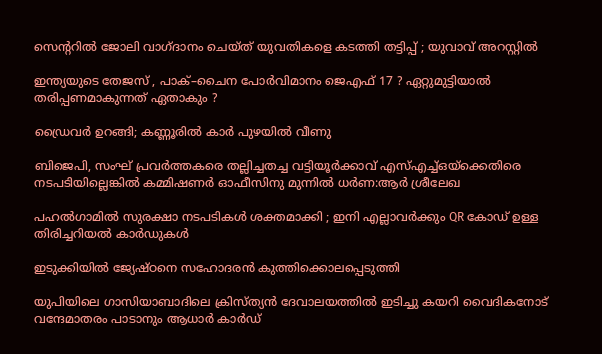സെന്ററില്‍ ജോലി വാഗ്ദാനം ചെയ്ത് യുവതികളെ കടത്തി തട്ടിപ്പ് ; യുവാവ് അറസ്റ്റില്‍

ഇന്ത്യയുടെ തേജസ് , പാക്–ചൈന പോര്‍വിമാനം ജെഎഫ് 17 ? ഏറ്റുമുട്ടിയാൽ തരിപ്പണമാകുന്നത് ഏതാകും ?

ഡ്രൈവര്‍ ഉറങ്ങി; കണ്ണൂരില്‍ കാര്‍ പുഴയില്‍ വീണു

ബിജെപി, സംഘ് പ്രവര്‍ത്തകരെ തല്ലിച്ചതച്ച വട്ടിയൂര്‍ക്കാവ് എസ്എച്ച്ഒയ്‌ക്കെതിരെ നടപടിയില്ലെങ്കില്‍ കമ്മിഷണര്‍ ഓഫീസിനു മുന്നില്‍ ധര്‍ണ:ആര്‍ ശ്രീലേഖ

പഹൽഗാമിൽ സുരക്ഷാ നടപടികൾ ശക്തമാക്കി ; ഇനി എല്ലാവർക്കും QR കോഡ് ഉള്ള തിരിച്ചറിയൽ കാർഡുകൾ

ഇടുക്കിയില്‍ ജ്യേഷ്ഠനെ സഹോദരന്‍ കുത്തിക്കൊലപ്പെടുത്തി

യുപിയിലെ ഗാസിയാബാദിലെ ക്രിസ്ത്യന്‍ ദേവാലയത്തില്‍ ഇടിച്ചു കയറി വൈദികനോട് വന്ദേമാതരം പാടാനും ആധാർ കാർഡ്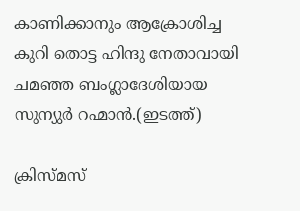കാണിക്കാനും ആക്രോശിച്ച കുറി തൊട്ട ഹിന്ദു നേതാവായി ചമഞ്ഞ ബംഗ്ലാദേശിയായ സുന്യുര്‍ റഹ്മാന്‍.(ഇടത്ത്)

ക്രിസ്മസ്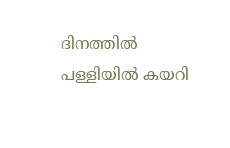ദിനത്തില്‍ പള്ളിയില്‍ കയറി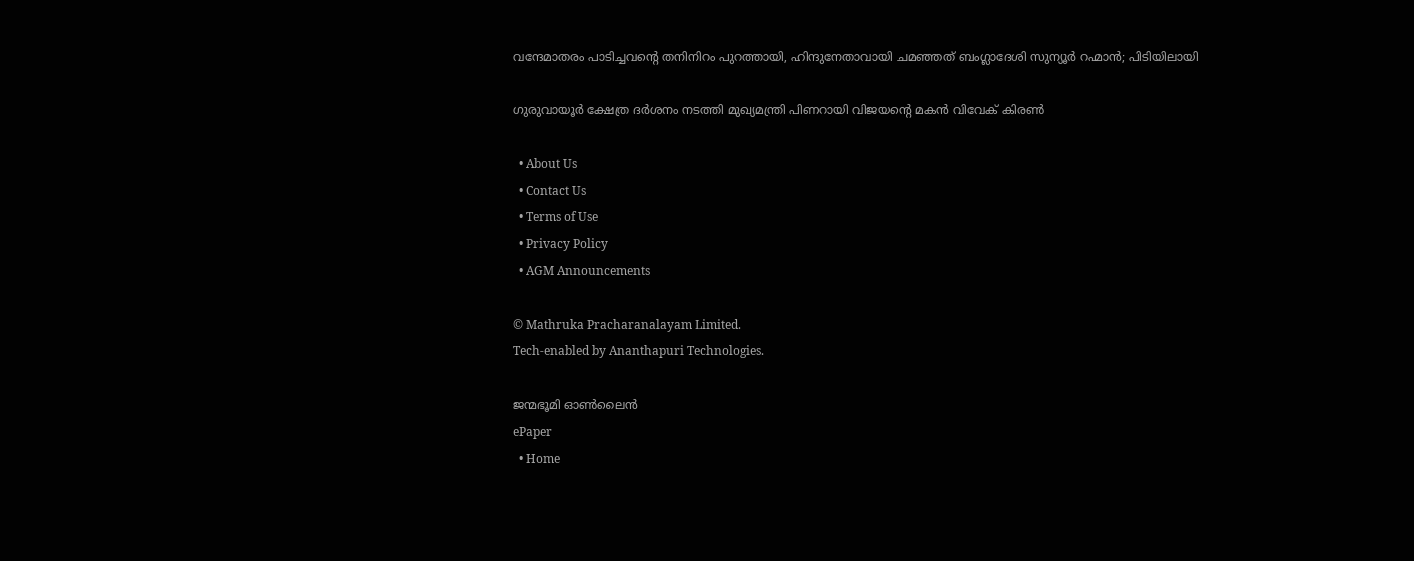വന്ദേമാതരം പാടിച്ചവന്റെ തനിനിറം പുറത്തായി, ഹിന്ദുനേതാവായി ചമഞ്ഞത് ബംഗ്ലാദേശി സുന്യൂര്‍ റഹ്മാന്‍; പിടിയിലായി

ഗുരുവായൂര്‍ ക്ഷേത്ര ദര്‍ശനം നടത്തി മുഖ്യമന്ത്രി പിണറായി വിജയന്റെ മകന്‍ വിവേക് കിരണ്‍

  • About Us
  • Contact Us
  • Terms of Use
  • Privacy Policy
  • AGM Announcements

© Mathruka Pracharanalayam Limited.
Tech-enabled by Ananthapuri Technologies.

ജന്മഭൂമി ഓണ്‍ലൈന്‍
ePaper
  • Home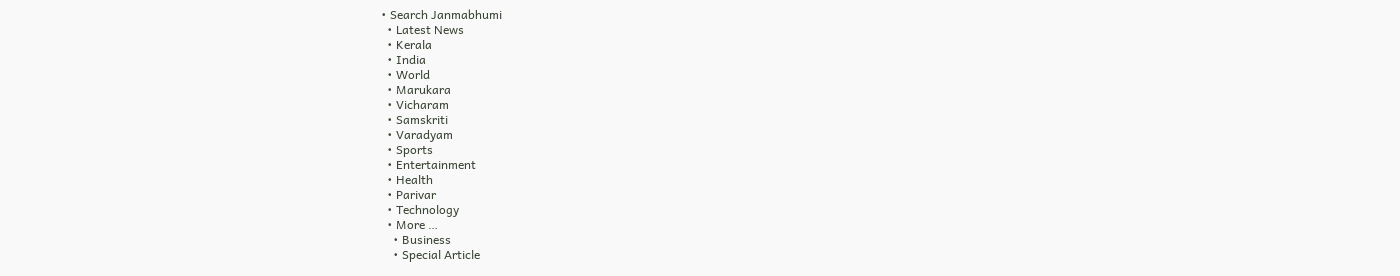• Search Janmabhumi
  • Latest News
  • Kerala
  • India
  • World
  • Marukara
  • Vicharam
  • Samskriti
  • Varadyam
  • Sports
  • Entertainment
  • Health
  • Parivar
  • Technology
  • More …
    • Business
    • Special Article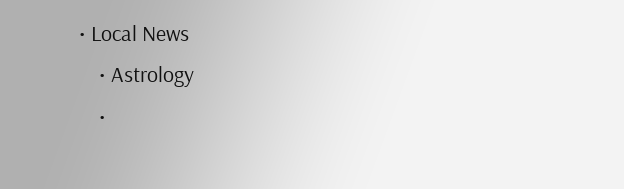• Local News
    • Astrology
    •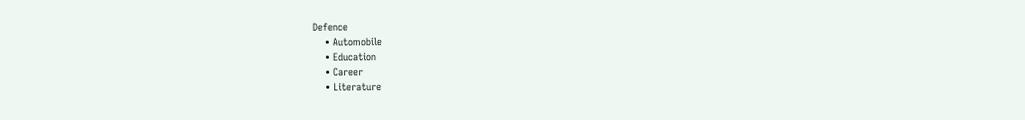Defence
    • Automobile
    • Education
    • Career
    • Literature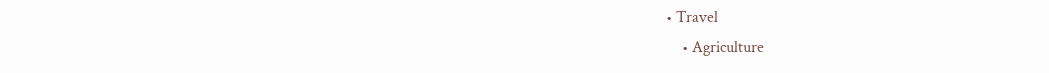• Travel
    • Agriculture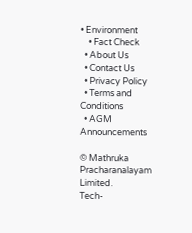• Environment
    • Fact Check
  • About Us
  • Contact Us
  • Privacy Policy
  • Terms and Conditions
  • AGM Announcements

© Mathruka Pracharanalayam Limited.
Tech-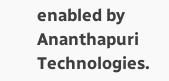enabled by Ananthapuri Technologies.